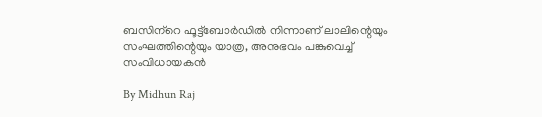ബസിന്‌റെ ഫൂട്ട്‌ബോര്‍ഡില്‍ നിന്നാണ് ലാലിന്റെയും സംഘത്തിന്റെയും യാത്ര, അനുഭവം പങ്കുവെച്ച് സംവിധായകന്‍

By Midhun Raj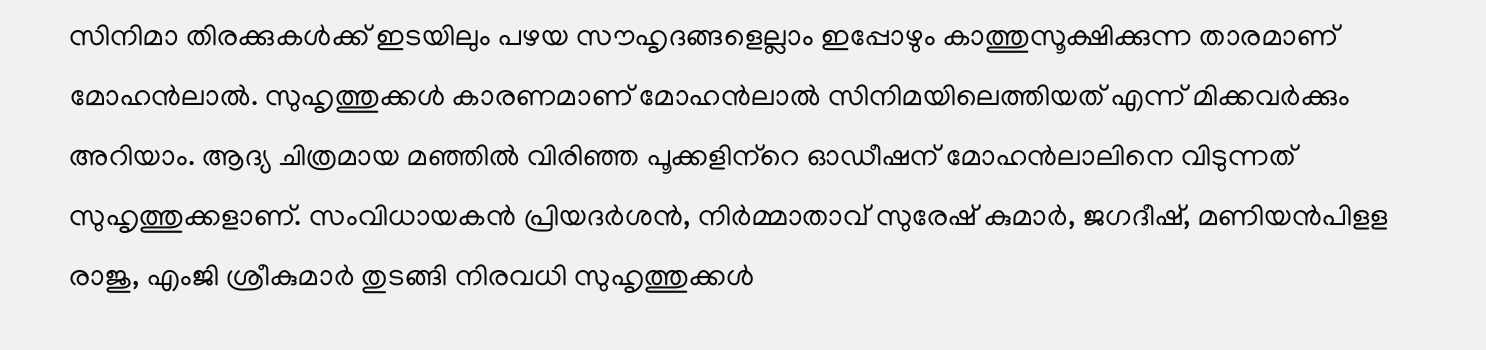സിനിമാ തിരക്കുകള്‍ക്ക് ഇടയിലും പഴയ സൗഹൃദങ്ങളെല്ലാം ഇപ്പോഴും കാത്തുസൂക്ഷിക്കുന്ന താരമാണ് മോഹന്‍ലാല്‍. സുഹൃത്തുക്കള്‍ കാരണമാണ് മോഹന്‍ലാല്‍ സിനിമയിലെത്തിയത് എന്ന് മിക്കവര്‍ക്കും അറിയാം. ആദ്യ ചിത്രമായ മഞ്ഞില്‍ വിരിഞ്ഞ പൂക്കളിന്‌റെ ഓഡീഷന് മോഹന്‍ലാലിനെ വിടുന്നത് സുഹൃത്തുക്കളാണ്. സംവിധായകന്‍ പ്രിയദര്‍ശന്‍, നിര്‍മ്മാതാവ് സുരേഷ് കുമാര്‍, ജഗദീഷ്, മണിയന്‍പിളള രാജു, എംജി ശ്രീകുമാര്‍ തുടങ്ങി നിരവധി സുഹൃത്തുക്കള്‍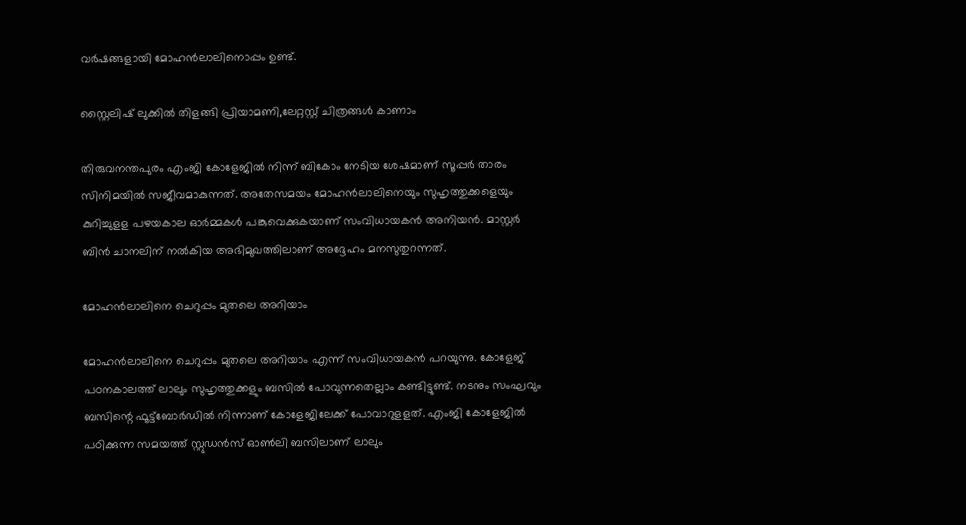വര്‍ഷങ്ങളായി മോഹന്‍ലാലിനൊപ്പം ഉണ്ട്.

സ്റ്റൈലിഷ് ലുക്കില്‍ തിളങ്ങി പ്രിയാമണി,ലേറ്റസ്റ്റ് ചിത്രങ്ങള്‍ കാണാം

തിരുവനന്തപുരം എംജി കോളേജില്‍ നിന്ന് ബികോം നേടിയ ശേഷമാണ് സൂപ്പര്‍ താരം സിനിമയില്‍ സജീവമാകുന്നത്. അതേസമയം മോഹന്‍ലാലിനെയും സുഹൃത്തുക്കളെയും കുറിച്ചുളള പഴയകാല ഓര്‍മ്മകള്‍ പങ്കുവെക്കുകയാണ് സംവിധായകന്‍ അനിയന്‍. മാസ്റ്റര്‍ ബിന്‍ ചാനലിന് നല്‍കിയ അഭിമുഖത്തിലാണ് അദ്ദേഹം മനസുതുറന്നത്.

മോഹന്‍ലാലിനെ ചെറുപ്പം മുതലെ അറിയാം

മോഹന്‍ലാലിനെ ചെറുപ്പം മുതലെ അറിയാം എന്ന് സംവിധായകന്‍ പറയുന്നു. കോളേജ് പഠനകാലത്ത് ലാലും സുഹൃത്തുക്കളും ബസില്‍ പോവുന്നതെല്ലാം കണ്ടിട്ടുണ്ട്. നടനും സംഘവും ബസിന്റെ ഫൂട്ട്‌ബോര്‍ഡില്‍ നിന്നാണ് കോളേജിലേക്ക് പോവാറുളളത്. എംജി കോളേജില്‍ പഠിക്കുന്ന സമയത്ത് സ്റ്റുഡന്‍സ് ഓണ്‍ലി ബസിലാണ് ലാലും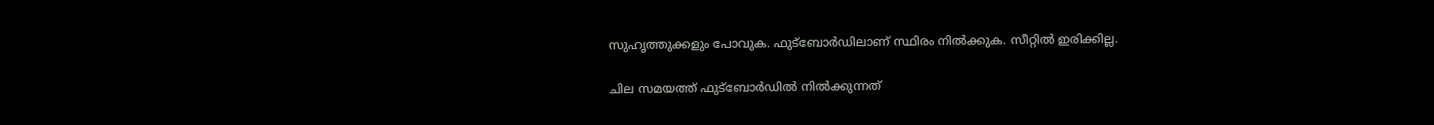സുഹൃത്തുക്കളും പോവുക. ഫുട്‌ബോര്‍ഡിലാണ് സ്ഥിരം നില്‍ക്കുക. സീറ്റില്‍ ഇരിക്കില്ല.

ചില സമയത്ത് ഫുട്‌ബോര്‍ഡില്‍ നില്‍ക്കുന്നത്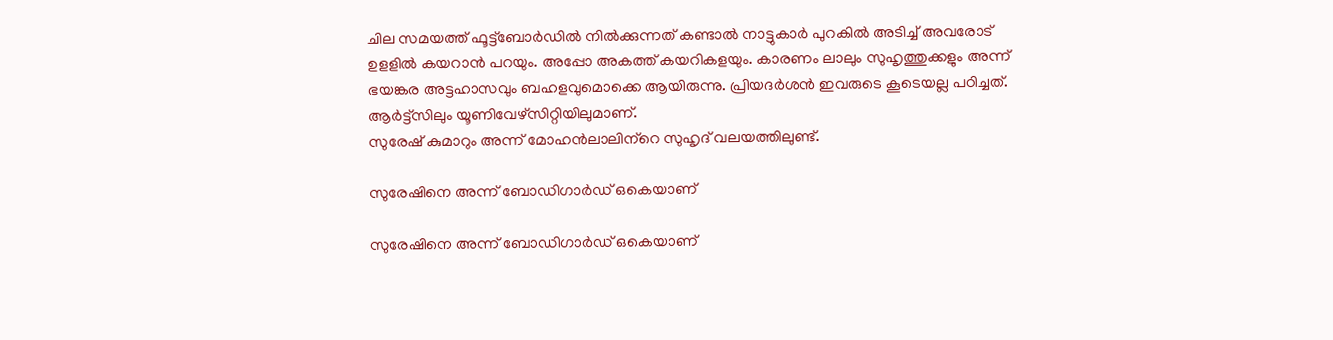ചില സമയത്ത് ഫൂട്ട്ബോര്‍ഡില്‍ നില്‍ക്കുന്നത് കണ്ടാല്‍ നാട്ടുകാര്‍ പുറകില്‍ അടിച്ച് അവരോട് ഉളളില്‍ കയറാന്‍ പറയും. അപ്പോ അകത്ത് കയറികളയും. കാരണം ലാലും സുഹൃത്തുക്കളും അന്ന് ഭയങ്കര അട്ടഹാസവും ബഹളവുമൊക്കെ ആയിരുന്നു. പ്രിയദര്‍ശന്‍ ഇവരുടെ കൂടെയല്ല പഠിച്ചത്‌. ആര്‍ട്ട്‌സിലും യൂണിവേഴ്‌സിറ്റിയിലുമാണ്.
സുരേഷ് കുമാറും അന്ന് മോഹന്‍ലാലിന്‌റെ സുഹൃദ് വലയത്തിലുണ്ട്.

സുരേഷിനെ അന്ന് ബോഡിഗാര്‍ഡ് ഒകെയാണ്

സുരേഷിനെ അന്ന് ബോഡിഗാര്‍ഡ് ഒകെയാണ്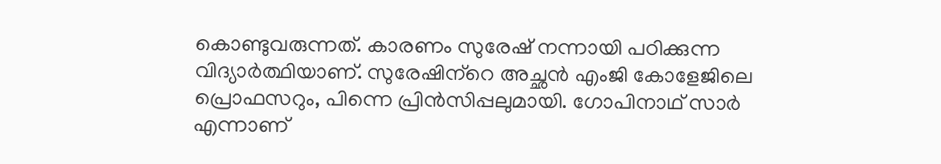കൊണ്ടുവരുന്നത്. കാരണം സുരേഷ് നന്നായി പഠിക്കുന്ന വിദ്യാര്‍ത്ഥിയാണ്. സുരേഷിന്‌റെ അച്ഛന്‍ എംജി കോളേജിലെ പ്രൊഫസറും, പിന്നെ പ്രിന്‍സിപ്പലുമായി. ഗോപിനാഥ് സാര്‍ എന്നാണ്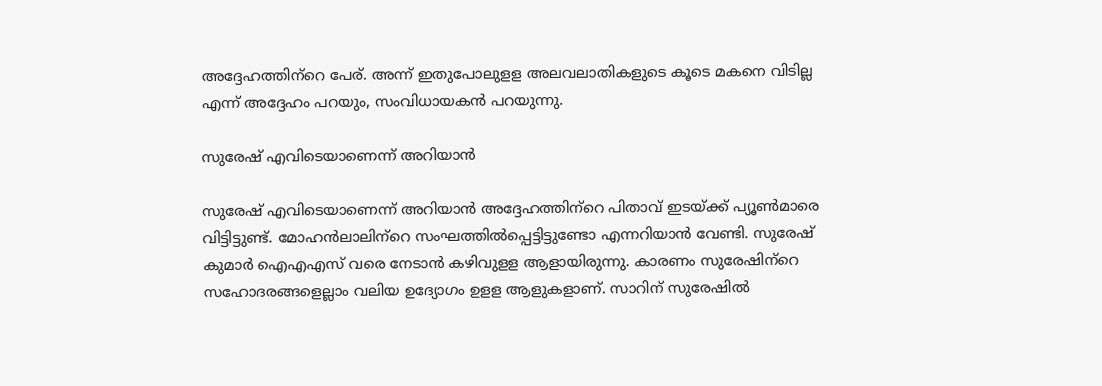അദ്ദേഹത്തിന്‌റെ പേര്. അന്ന് ഇതുപോലുളള അലവലാതികളുടെ കൂടെ മകനെ വിടില്ല എന്ന് അദ്ദേഹം പറയും, സംവിധായകന്‍ പറയുന്നു.

സുരേഷ് എവിടെയാണെന്ന് അറിയാന്‍

സുരേഷ് എവിടെയാണെന്ന് അറിയാന്‍ അദ്ദേഹത്തിന്‌റെ പിതാവ് ഇടയ്ക്ക് പ്യൂണ്‍മാരെ വിട്ടിട്ടുണ്ട്. മോഹന്‍ലാലിന്‌റെ സംഘത്തില്‍പ്പെട്ടിട്ടുണ്ടോ എന്നറിയാന്‍ വേണ്ടി. സുരേഷ് കുമാര്‍ ഐഎഎസ് വരെ നേടാന്‍ കഴിവുളള ആളായിരുന്നു. കാരണം സുരേഷിന്‌റെ സഹോദരങ്ങളെല്ലാം വലിയ ഉദ്യോഗം ഉളള ആളുകളാണ്. സാറിന് സുരേഷില്‍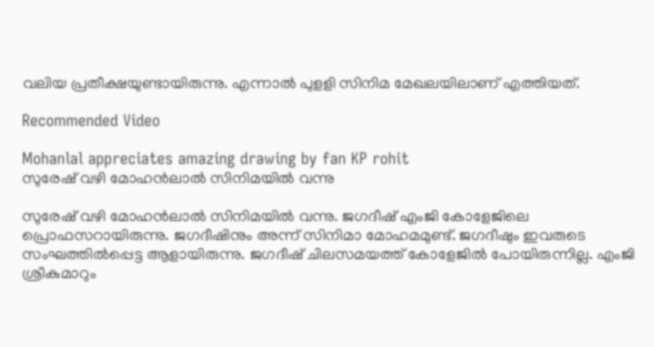വലിയ പ്രതീക്ഷയുണ്ടായിരുന്നു. എന്നാല്‍ പുളളി സിനിമ മേഖലയിലാണ് എത്തിയത്.

Recommended Video

Mohanlal appreciates amazing drawing by fan KP rohit
സുരേഷ് വഴി മോഹന്‍ലാല്‍ സിനിമയില്‍ വന്നു

സുരേഷ് വഴി മോഹന്‍ലാല്‍ സിനിമയില്‍ വന്നു. ജഗദീഷ് എംജി കോളേജിലെ പ്രൊഫസറായിരുന്നു. ജഗദീഷിനും അന്ന് സിനിമാ മോഹമമുണ്ട്. ജഗദീഷും ഇവരുടെ സംഘത്തില്‍പ്പെട്ട ആളായിരുന്നു. ജഗദീഷ് ചിലസമയത്ത് കോളേജില്‍ പോയിരുന്നില്ല. എംജി ശ്രീകുമാറും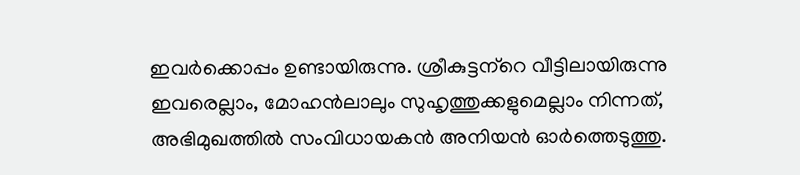ഇവര്‍ക്കൊപ്പം ഉണ്ടായിരുന്നു. ശ്രീകുട്ടന്‌റെ വീട്ടിലായിരുന്നു ഇവരെല്ലാം, മോഹന്‍ലാലും സുഹൃത്തുക്കളുമെല്ലാം നിന്നത്‌, അഭിമുഖത്തില്‍ സംവിധായകന്‍ അനിയന്‍ ഓര്‍ത്തെടുത്തു.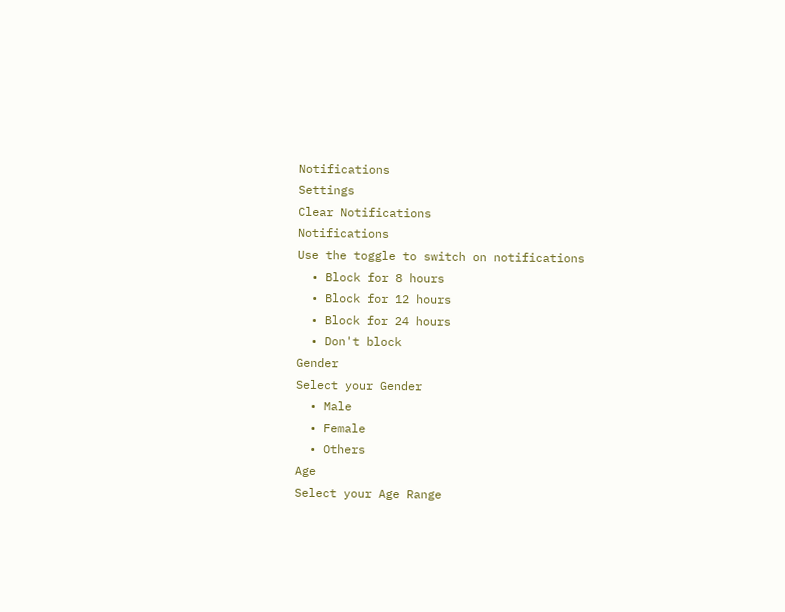Notifications
Settings
Clear Notifications
Notifications
Use the toggle to switch on notifications
  • Block for 8 hours
  • Block for 12 hours
  • Block for 24 hours
  • Don't block
Gender
Select your Gender
  • Male
  • Female
  • Others
Age
Select your Age Range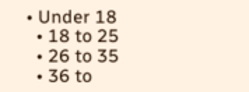• Under 18
  • 18 to 25
  • 26 to 35
  • 36 to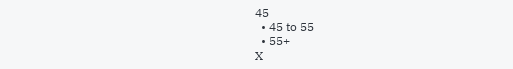45
  • 45 to 55
  • 55+
X